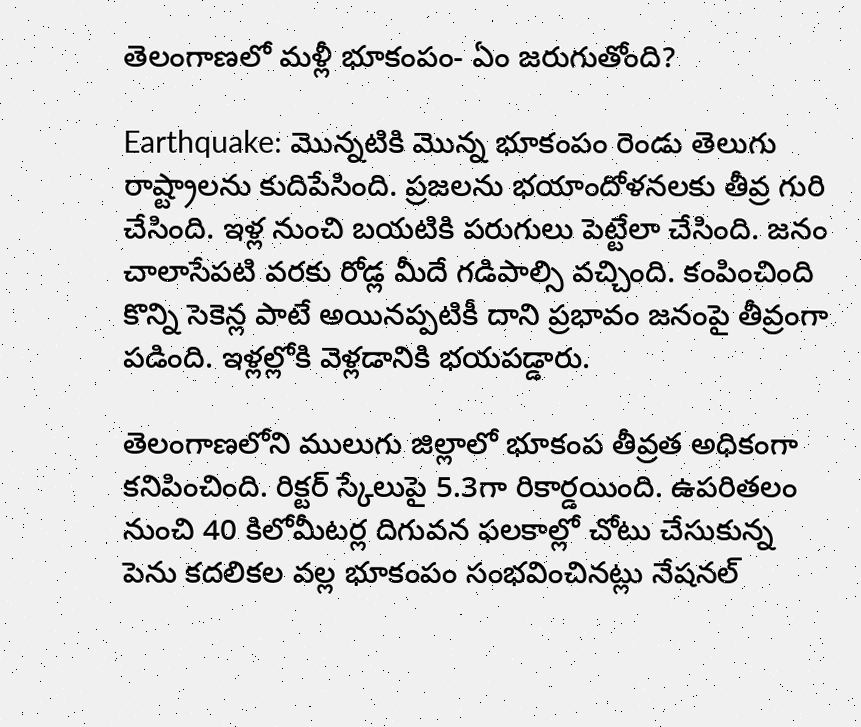తెలంగాణలో మళ్లీ భూకంపం- ఏం జరుగుతోంది?

Earthquake: మొన్నటికి మొన్న భూకంపం రెండు తెలుగు రాష్ట్రాలను కుదిపేసింది. ప్రజలను భయాందోళనలకు తీవ్ర గురి చేసింది. ఇళ్ల నుంచి బయటికి పరుగులు పెట్టేలా చేసింది. జనం చాలాసేపటి వరకు రోడ్ల మీదే గడిపాల్సి వచ్చింది. కంపించింది కొన్ని సెకెన్ల పాటే అయినప్పటికీ దాని ప్రభావం జనంపై తీవ్రంగా పడింది. ఇళ్లల్లోకి వెళ్లడానికి భయపడ్డారు.

తెలంగాణలోని ములుగు జిల్లాలో భూకంప తీవ్రత అధికంగా కనిపించింది. రిక్టర్ స్కేలు‌పై 5.3గా రికార్డయింది. ఉపరితలం నుంచి 40 కిలోమీటర్ల దిగువన ఫలకాల్లో చోటు చేసుకున్న పెను కదలికల వల్ల భూకంపం సంభవించినట్లు నేషనల్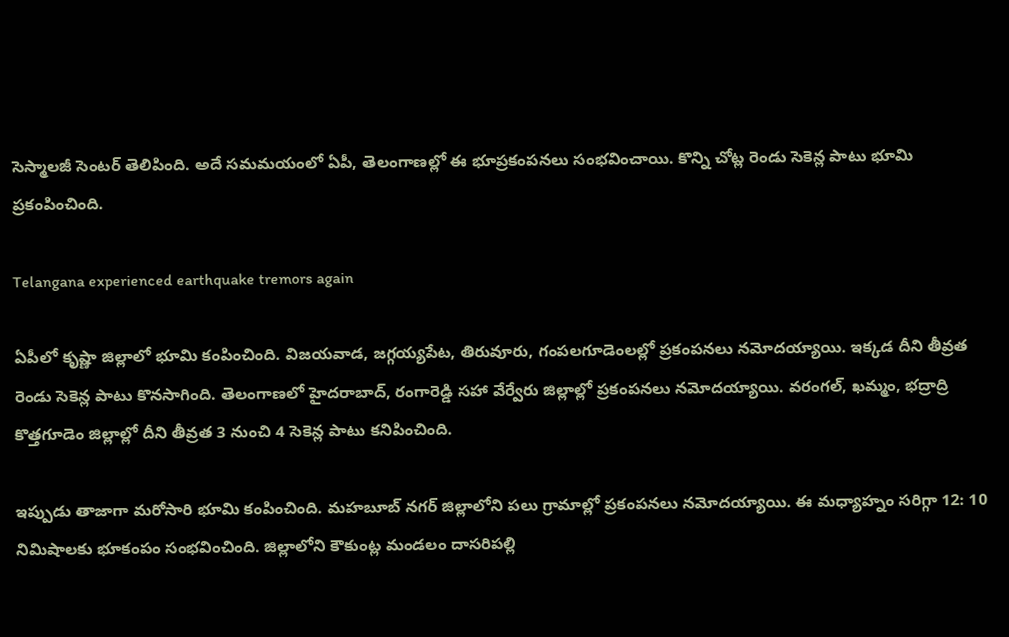సెస్మాలజీ సెంటర్ తెలిపింది. అదే సమమయంలో ఏపీ, తెలంగాణల్లో ఈ భూప్రకంపనలు సంభవించాయి. కొన్ని చోట్ల రెండు సెకెన్ల పాటు భూమి ప్రకంపించింది.

Telangana experienced earthquake tremors again

ఏపీలో కృష్ణా జిల్లాలో భూమి కంపించింది. విజయవాడ, జగ్గయ్యపేట, తిరువూరు, గంపలగూడెంలల్లో ప్రకంపనలు నమోదయ్యాయి. ఇక్కడ దీని తీవ్రత రెండు సెకెన్ల పాటు కొనసాగింది. తెలంగాణలో హైదరాబాద్, రంగారెడ్డి సహా వేర్వేరు జిల్లాల్లో ప్రకంపనలు నమోదయ్యాయి. వరంగల్, ఖమ్మం, భద్రాద్రి కొత్తగూడెం జిల్లాల్లో దీని తీవ్రత 3 నుంచి 4 సెకెన్ల పాటు కనిపించింది.

ఇప్పుడు తాజాగా మరోసారి భూమి కంపించింది. మహబూబ్ నగర్ జిల్లాలోని పలు గ్రామాల్లో ప్రకంపనలు నమోదయ్యాయి. ఈ మధ్యాహ్నం సరిగ్గా 12: 10 నిమిషాలకు భూకంపం సంభవించింది. జిల్లాలోని కౌకుంట్ల మండలం దాసరిపల్లి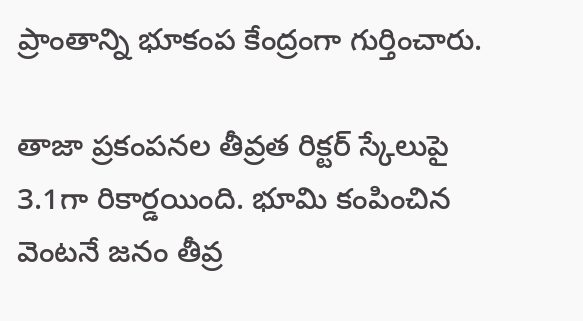ప్రాంతాన్ని భూకంప కేంద్రంగా గుర్తించారు.

తాజా ప్రకంపనల తీవ్రత రిక్టర్ స్కేలు‌పై 3.1గా రికార్డయింది. భూమి కంపించిన వెంటనే జనం తీవ్ర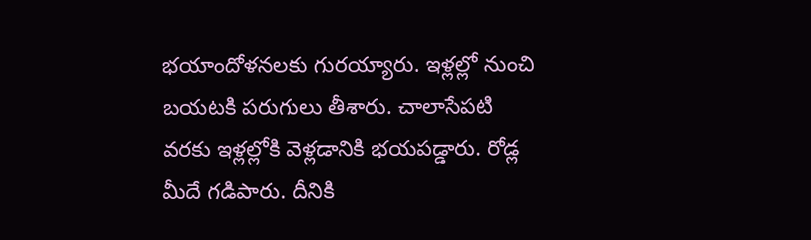భయాందోళనలకు గురయ్యారు. ఇళ్లల్లో నుంచి బయటకి పరుగులు తీశారు. చాలాసేపటి వరకు ఇళ్లల్లోకి వెళ్లడానికి భయపడ్డారు. రోడ్ల మీదే గడిపారు. దీనికి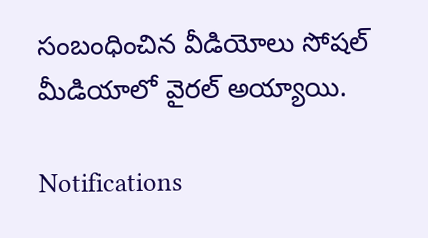సంబంధించిన వీడియోలు సోషల్ మీడియాలో వైరల్ అయ్యాయి.

Notifications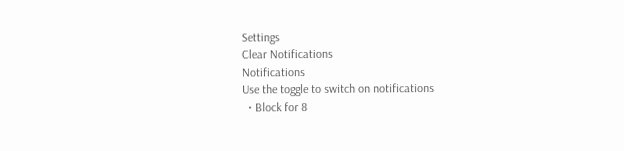Settings
Clear Notifications
Notifications
Use the toggle to switch on notifications
  • Block for 8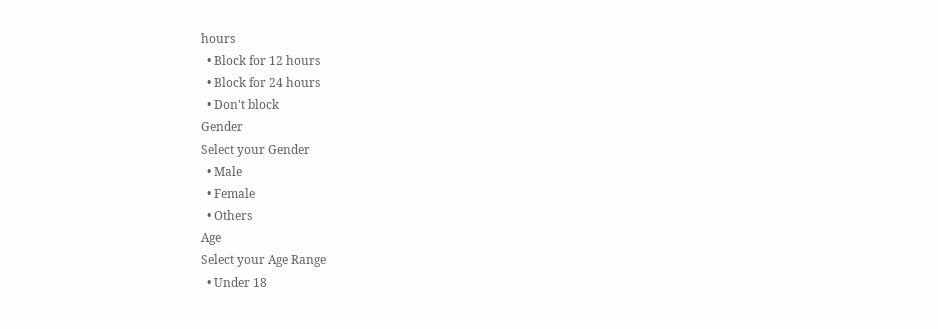hours
  • Block for 12 hours
  • Block for 24 hours
  • Don't block
Gender
Select your Gender
  • Male
  • Female
  • Others
Age
Select your Age Range
  • Under 18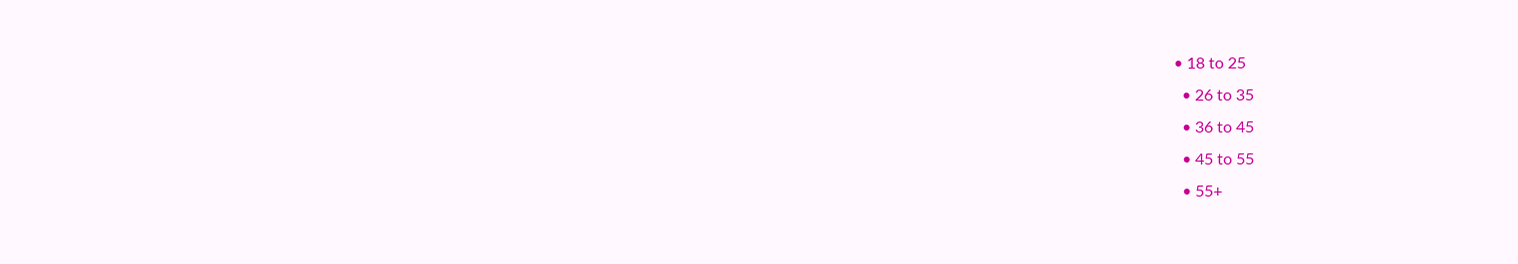• 18 to 25
  • 26 to 35
  • 36 to 45
  • 45 to 55
  • 55+